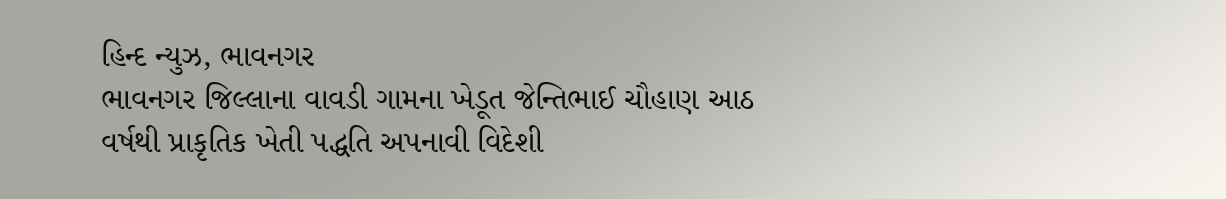હિન્દ ન્યુઝ, ભાવનગર
ભાવનગર જિલ્લાના વાવડી ગામના ખેડૂત જેન્તિભાઈ ચૌહાણ આઠ વર્ષથી પ્રાકૃતિક ખેતી પદ્ધતિ અપનાવી વિદેશી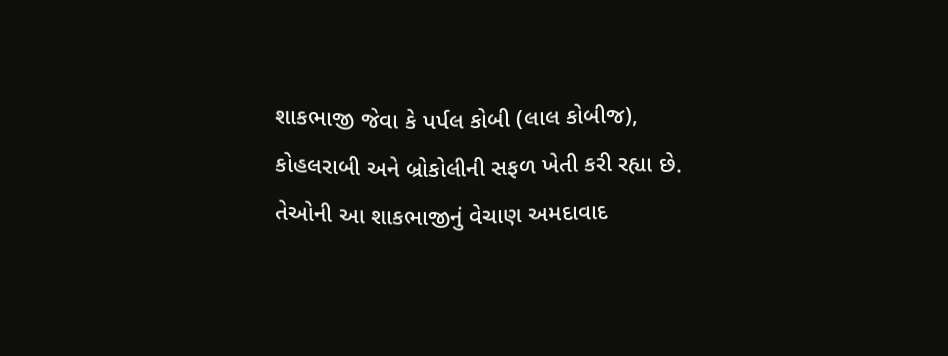શાકભાજી જેવા કે પર્પલ કોબી (લાલ કોબીજ), કોહલરાબી અને બ્રોકોલીની સફળ ખેતી કરી રહ્યા છે.
તેઓની આ શાકભાજીનું વેચાણ અમદાવાદ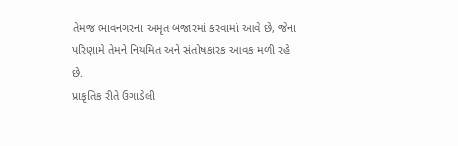તેમજ ભાવનગરના અમૃત બજારમાં કરવામાં આવે છે, જેના પરિણામે તેમને નિયમિત અને સંતોષકારક આવક મળી રહે છે.
પ્રાકૃતિક રીતે ઉગાડેલી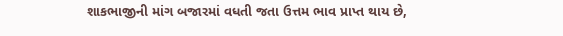શાકભાજીની માંગ બજારમાં વધતી જતા ઉત્તમ ભાવ પ્રાપ્ત થાય છે,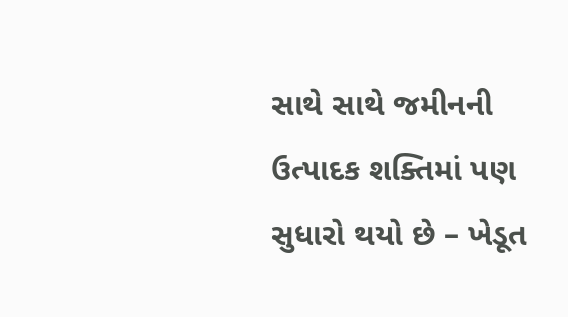સાથે સાથે જમીનની ઉત્પાદક શક્તિમાં પણ સુધારો થયો છે – ખેડૂત